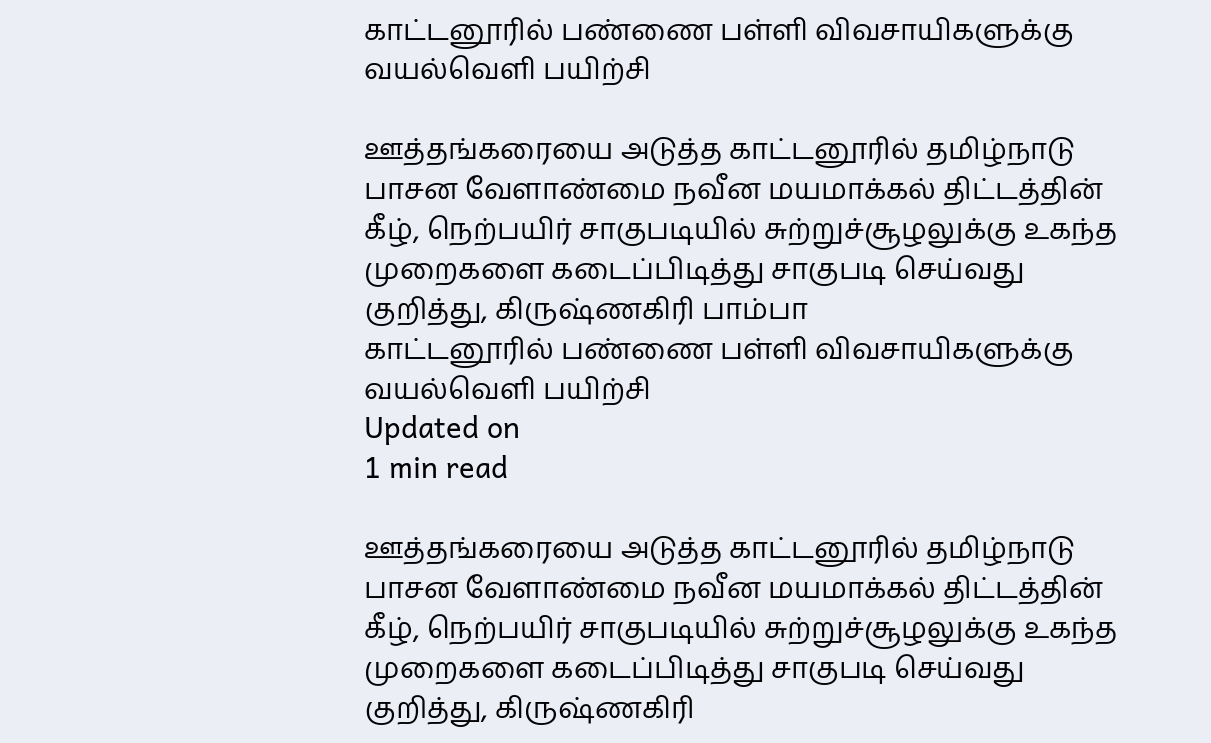காட்டனூரில் பண்ணை பள்ளி விவசாயிகளுக்கு வயல்வெளி பயிற்சி

ஊத்தங்கரையை அடுத்த காட்டனூரில் தமிழ்நாடு பாசன வேளாண்மை நவீன மயமாக்கல் திட்டத்தின் கீழ், நெற்பயிர் சாகுபடியில் சுற்றுச்சூழலுக்கு உகந்த முறைகளை கடைப்பிடித்து சாகுபடி செய்வது குறித்து, கிருஷ்ணகிரி பாம்பா
காட்டனூரில் பண்ணை பள்ளி விவசாயிகளுக்கு வயல்வெளி பயிற்சி
Updated on
1 min read

ஊத்தங்கரையை அடுத்த காட்டனூரில் தமிழ்நாடு பாசன வேளாண்மை நவீன மயமாக்கல் திட்டத்தின் கீழ், நெற்பயிர் சாகுபடியில் சுற்றுச்சூழலுக்கு உகந்த முறைகளை கடைப்பிடித்து சாகுபடி செய்வது குறித்து, கிருஷ்ணகிரி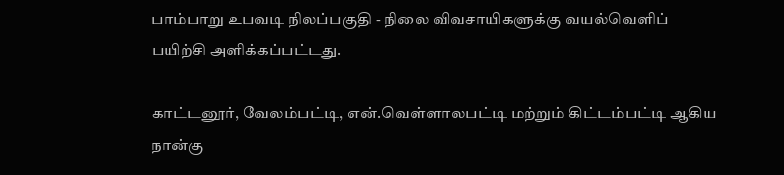பாம்பாறு உபவடி நிலப்பகுதி - நிலை விவசாயிகளுக்கு வயல்வெளிப் பயிற்சி அளிக்கப்பட்டது.

காட்டனூர், வேலம்பட்டி, என்.வெள்ளாலபட்டி மற்றும் கிட்டம்பட்டி ஆகிய நான்கு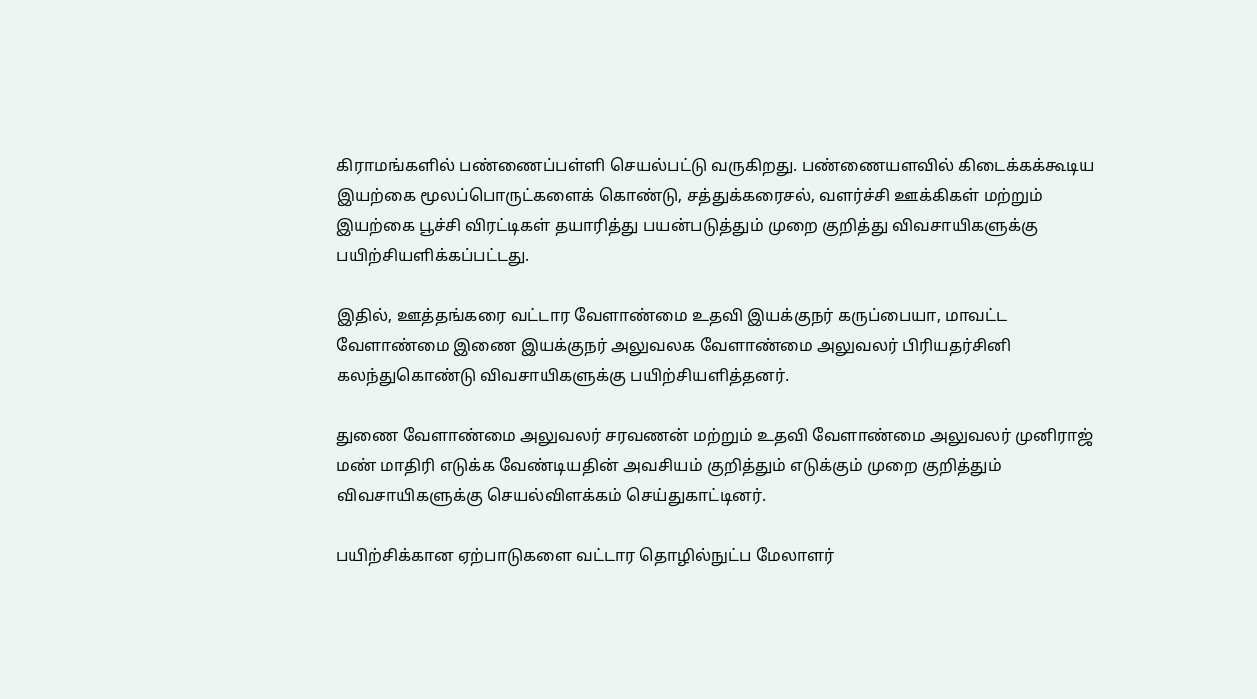கிராமங்களில் பண்ணைப்பள்ளி செயல்பட்டு வருகிறது. பண்ணையளவில் கிடைக்கக்கூடிய இயற்கை மூலப்பொருட்களைக் கொண்டு, சத்துக்கரைசல், வளர்ச்சி ஊக்கிகள் மற்றும் இயற்கை பூச்சி விரட்டிகள் தயாரித்து பயன்படுத்தும் முறை குறித்து விவசாயிகளுக்கு பயிற்சியளிக்கப்பட்டது.

இதில், ஊத்தங்கரை வட்டார வேளாண்மை உதவி இயக்குநர் கருப்பையா, மாவட்ட வேளாண்மை இணை இயக்குநர் அலுவலக வேளாண்மை அலுவலர் பிரியதர்சினி கலந்துகொண்டு விவசாயிகளுக்கு பயிற்சியளித்தனர்.

துணை வேளாண்மை அலுவலர் சரவணன் மற்றும் உதவி வேளாண்மை அலுவலர் முனிராஜ் மண் மாதிரி எடுக்க வேண்டியதின் அவசியம் குறித்தும் எடுக்கும் முறை குறித்தும் விவசாயிகளுக்கு செயல்விளக்கம் செய்துகாட்டினர்.

பயிற்சிக்கான ஏற்பாடுகளை வட்டார தொழில்நுட்ப மேலாளர்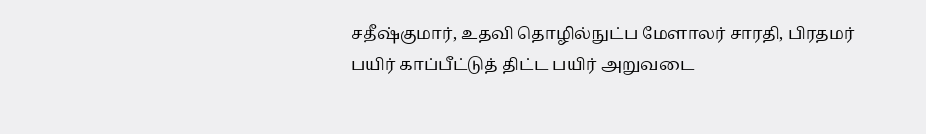சதீஷ்குமார், உதவி தொழில்நுட்ப மேளாலர் சாரதி, பிரதமர் பயிர் காப்பீட்டுத் திட்ட பயிர் அறுவடை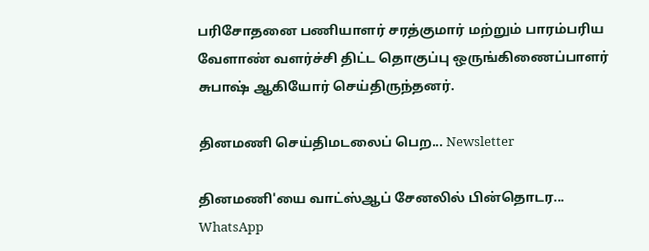பரிசோதனை பணியாளர் சரத்குமார் மற்றும் பாரம்பரிய வேளாண் வளர்ச்சி திட்ட தொகுப்பு ஒருங்கிணைப்பாளர் சுபாஷ் ஆகியோர் செய்திருந்தனர்.

தினமணி செய்திமடலைப் பெற... Newsletter

தினமணி'யை வாட்ஸ்ஆப் சேனலில் பின்தொடர... WhatsApp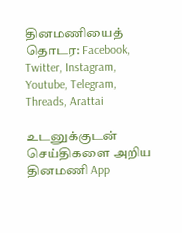தினமணியைத் தொடர: Facebook, Twitter, Instagram, Youtube, Telegram, Threads, Arattai

உடனுக்குடன் செய்திகளை அறிய தினமணி App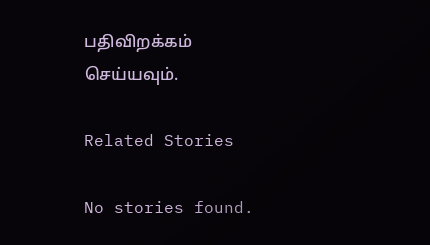பதிவிறக்கம் செய்யவும்.

Related Stories

No stories found.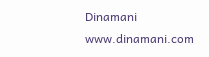Dinamani
www.dinamani.com